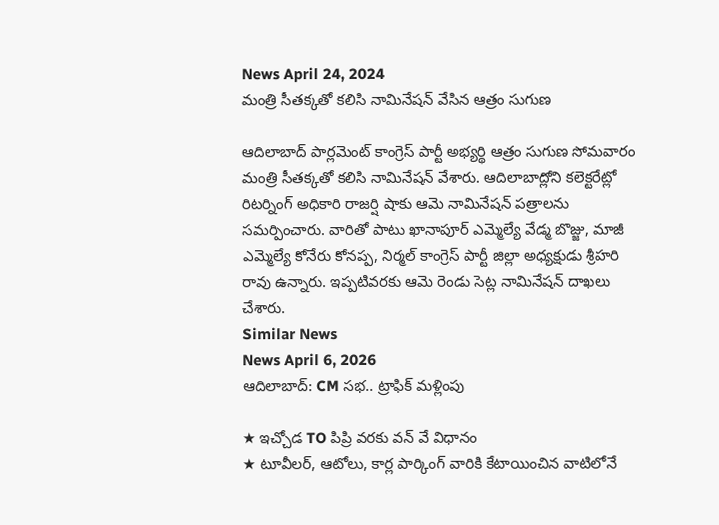News April 24, 2024
మంత్రి సీతక్కతో కలిసి నామినేషన్ వేసిన ఆత్రం సుగుణ

ఆదిలాబాద్ పార్లమెంట్ కాంగ్రెస్ పార్టీ అభ్యర్థి ఆత్రం సుగుణ సోమవారం మంత్రి సీతక్కతో కలిసి నామినేషన్ వేశారు. ఆదిలాబాద్లోని కలెక్టరేట్లో రిటర్నింగ్ అధికారి రాజర్షి షాకు ఆమె నామినేషన్ పత్రాలను సమర్పించారు. వారితో పాటు ఖానాపూర్ ఎమ్మెల్యే వేడ్మ బొజ్జు, మాజీ ఎమ్మెల్యే కోనేరు కోనప్ప, నిర్మల్ కాంగ్రెస్ పార్టీ జిల్లా అధ్యక్షుడు శ్రీహరి రావు ఉన్నారు. ఇప్పటివరకు ఆమె రెండు సెట్ల నామినేషన్ దాఖలు చేశారు.
Similar News
News April 6, 2026
ఆదిలాబాద్: CM సభ.. ట్రాఫిక్ మళ్లింపు

★ ఇచ్చోడ TO పిప్రి వరకు వన్ వే విధానం
★ టూవీలర్, ఆటోలు, కార్ల పార్కింగ్ వారికి కేటాయించిన వాటిలోనే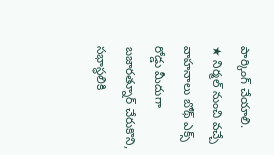పార్కింగ్ చేయాలి.
★ నిర్మల్ నుంచి వచ్చే వాహనాలు బోథ్ ఎక్స్ రోడ్డు మీదుగా బజారత్నూర్ చేరుకొని, సభాస్థలికి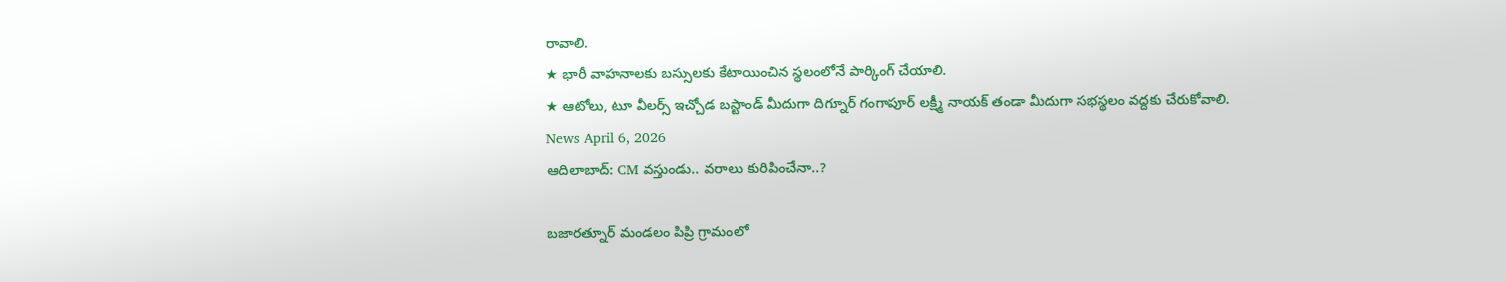రావాలి.
★ భారీ వాహనాలకు బస్సులకు కేటాయించిన స్థలంలోనే పార్కింగ్ చేయాలి.
★ ఆటోలు, టూ వీలర్స్ ఇచ్చోడ బస్టాండ్ మీదుగా దిగ్నూర్ గంగాపూర్ లక్ష్మీ నాయక్ తండా మీదుగా సభస్థలం వద్దకు చేరుకోవాలి.
News April 6, 2026
ఆదిలాబాద్: CM వస్తుండు.. వరాలు కురిపించేనా..?

బజారత్నూర్ మండలం పిప్రి గ్రామంలో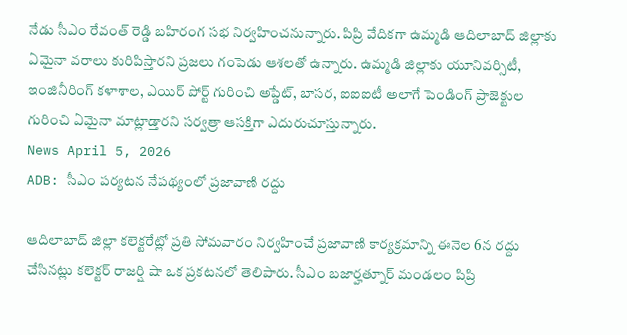నేడు సీఎం రేవంత్ రెడ్డి బహిరంగ సభ నిర్వహించనున్నారు. పిప్రి వేదికగా ఉమ్మడి ఆదిలాబాద్ జిల్లాకు ఏమైనా వరాలు కురిపిస్తారని ప్రజలు గంపెడు ఆశలతో ఉన్నారు. ఉమ్మడి జిల్లాకు యూనివర్సిటీ, ఇంజినీరింగ్ కళాశాల, ఎయిర్ పోర్ట్ గురించి అప్డేట్, బాసర, ఐఐఐటీ అలాగే పెండింగ్ ప్రాజెక్టుల గురించి ఏమైనా మాట్లాడ్తారని సర్వత్రా ఆసక్తిగా ఎదురుచూస్తున్నారు.
News April 5, 2026
ADB: సీఎం పర్యటన నేపథ్యంలో ప్రజావాణి రద్దు

ఆదిలాబాద్ జిల్లా కలెక్టరేట్లో ప్రతి సోమవారం నిర్వహించే ప్రజావాణి కార్యక్రమాన్ని ఈనెల 6న రద్దు చేసినట్లు కలెక్టర్ రాజర్షి షా ఒక ప్రకటనలో తెలిపారు. సీఎం బజార్హత్నూర్ మండలం పిప్రి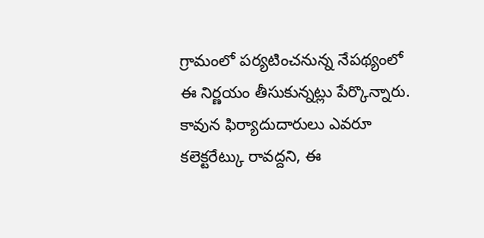గ్రామంలో పర్యటించనున్న నేపథ్యంలో ఈ నిర్ణయం తీసుకున్నట్లు పేర్కొన్నారు. కావున ఫిర్యాదుదారులు ఎవరూ కలెక్టరేట్కు రావద్దని, ఈ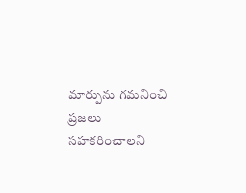మార్పును గమనించి ప్రజలు సహకరించాలని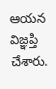ఆయన విజ్ఞప్తి చేశారు.